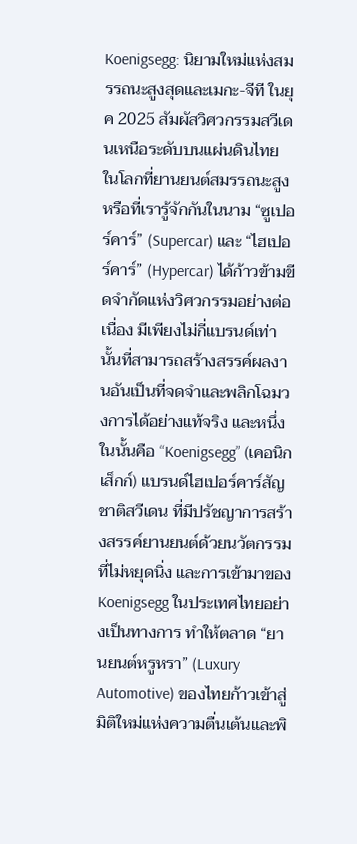Koenigsegg: นิยามใหม่แห่งสมรรถนะสูงสุดและเมกะ-จีที ในยุค 2025 สัมผัสวิศวกรรมสวีเดนเหนือระดับบนแผ่นดินไทย
ในโลกที่ยานยนต์สมรรถนะสูง หรือที่เรารู้จักกันในนาม “ซูเปอร์คาร์” (Supercar) และ “ไฮเปอร์คาร์” (Hypercar) ได้ก้าวข้ามขีดจำกัดแห่งวิศวกรรมอย่างต่อเนื่อง มีเพียงไม่กี่แบรนด์เท่านั้นที่สามารถสร้างสรรค์ผลงานอันเป็นที่จดจำและพลิกโฉมวงการได้อย่างแท้จริง และหนึ่งในนั้นคือ “Koenigsegg” (เคอนิกเส็กก์) แบรนด์ไฮเปอร์คาร์สัญชาติสวีเดน ที่มีปรัชญาการสร้างสรรค์ยานยนต์ด้วยนวัตกรรมที่ไม่หยุดนิ่ง และการเข้ามาของ Koenigsegg ในประเทศไทยอย่างเป็นทางการ ทำให้ตลาด “ยานยนต์หรูหรา” (Luxury Automotive) ของไทยก้าวเข้าสู่มิติใหม่แห่งความตื่นเต้นและพิ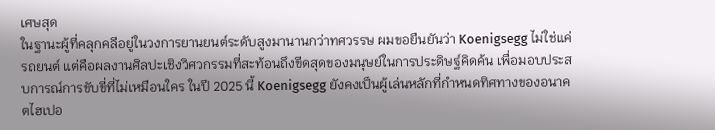เศษสุด
ในฐานะผู้ที่คลุกคลีอยู่ในวงการยานยนต์ระดับสูงมานานกว่าทศวรรษ ผมขอยืนยันว่า Koenigsegg ไม่ใช่แค่รถยนต์ แต่คือผลงานศิลปะเชิงวิศวกรรมที่สะท้อนถึงขีดสุดของมนุษย์ในการประดิษฐ์คิดค้น เพื่อมอบประสบการณ์การขับขี่ที่ไม่เหมือนใคร ในปี 2025 นี้ Koenigsegg ยังคงเป็นผู้เล่นหลักที่กำหนดทิศทางของอนาคตไฮเปอ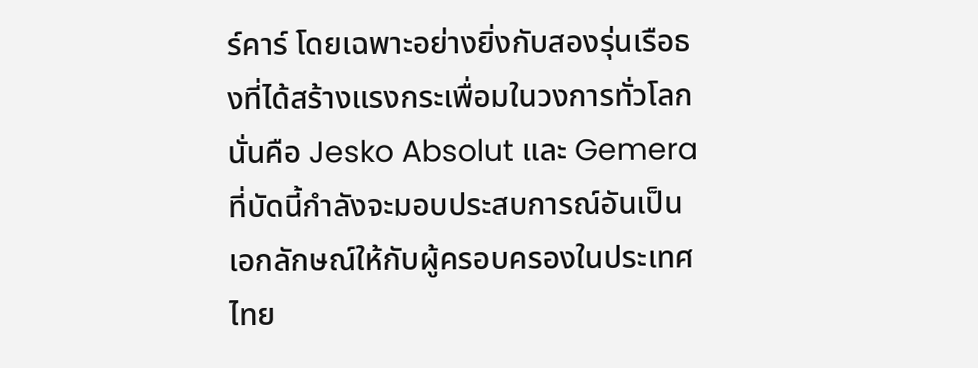ร์คาร์ โดยเฉพาะอย่างยิ่งกับสองรุ่นเรือธงที่ได้สร้างแรงกระเพื่อมในวงการทั่วโลก นั่นคือ Jesko Absolut และ Gemera ที่บัดนี้กำลังจะมอบประสบการณ์อันเป็นเอกลักษณ์ให้กับผู้ครอบครองในประเทศไทย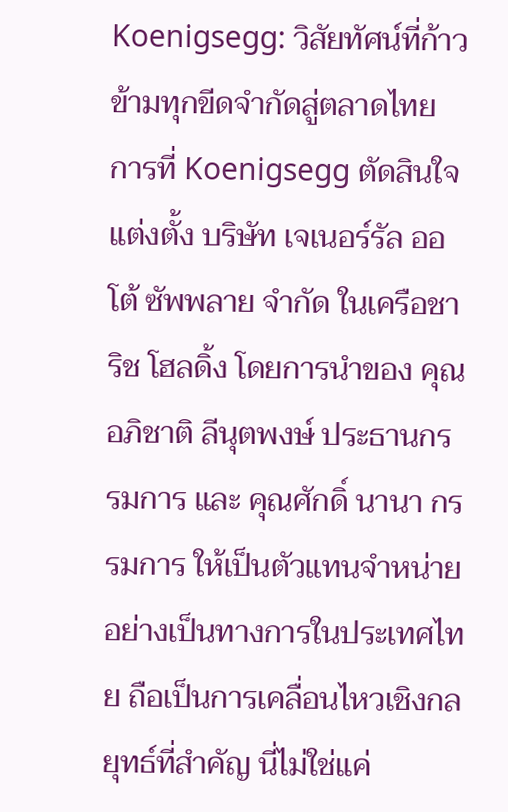Koenigsegg: วิสัยทัศน์ที่ก้าวข้ามทุกขีดจำกัดสู่ตลาดไทย
การที่ Koenigsegg ตัดสินใจแต่งตั้ง บริษัท เจเนอร์รัล ออโต้ ซัพพลาย จำกัด ในเครือชาริช โฮลดิ้ง โดยการนำของ คุณอภิชาติ ลีนุตพงษ์ ประธานกรรมการ และ คุณศักดิ์ นานา กรรมการ ให้เป็นตัวแทนจำหน่ายอย่างเป็นทางการในประเทศไทย ถือเป็นการเคลื่อนไหวเชิงกลยุทธ์ที่สำคัญ นี่ไม่ใช่แค่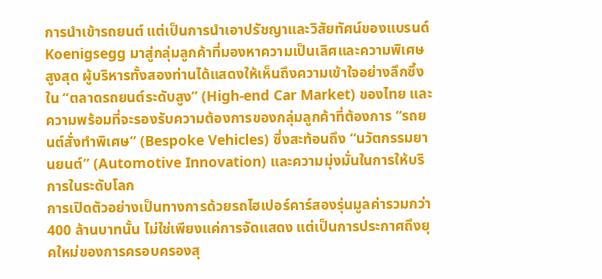การนำเข้ารถยนต์ แต่เป็นการนำเอาปรัชญาและวิสัยทัศน์ของแบรนด์ Koenigsegg มาสู่กลุ่มลูกค้าที่มองหาความเป็นเลิศและความพิเศษสูงสุด ผู้บริหารทั้งสองท่านได้แสดงให้เห็นถึงความเข้าใจอย่างลึกซึ้งใน “ตลาดรถยนต์ระดับสูง” (High-end Car Market) ของไทย และความพร้อมที่จะรองรับความต้องการของกลุ่มลูกค้าที่ต้องการ “รถยนต์สั่งทำพิเศษ” (Bespoke Vehicles) ซึ่งสะท้อนถึง “นวัตกรรมยานยนต์” (Automotive Innovation) และความมุ่งมั่นในการให้บริการในระดับโลก
การเปิดตัวอย่างเป็นทางการด้วยรถไฮเปอร์คาร์สองรุ่นมูลค่ารวมกว่า 400 ล้านบาทนั้น ไม่ใช่เพียงแค่การจัดแสดง แต่เป็นการประกาศถึงยุคใหม่ของการครอบครองสุ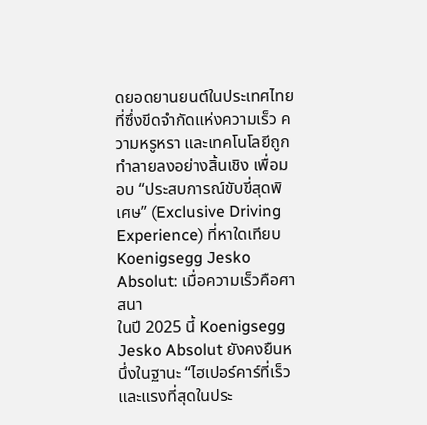ดยอดยานยนต์ในประเทศไทย ที่ซึ่งขีดจำกัดแห่งความเร็ว ความหรูหรา และเทคโนโลยีถูกทำลายลงอย่างสิ้นเชิง เพื่อมอบ “ประสบการณ์ขับขี่สุดพิเศษ” (Exclusive Driving Experience) ที่หาใดเทียบ
Koenigsegg Jesko Absolut: เมื่อความเร็วคือศาสนา
ในปี 2025 นี้ Koenigsegg Jesko Absolut ยังคงยืนหนึ่งในฐานะ “ไฮเปอร์คาร์ที่เร็วและแรงที่สุดในประ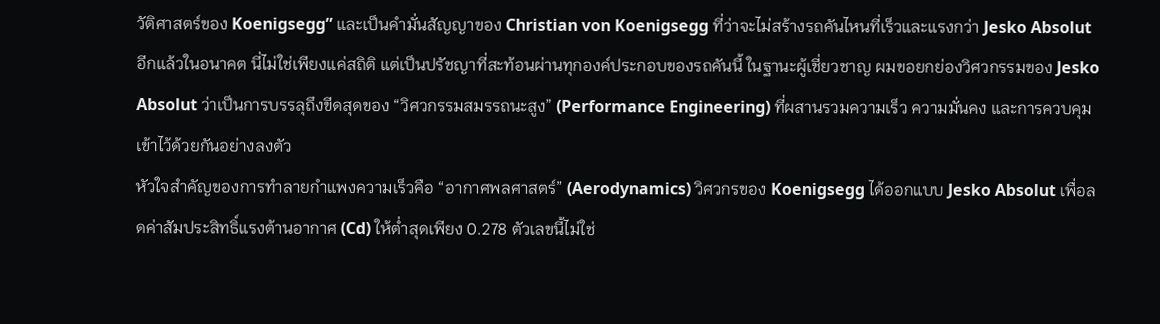วัติศาสตร์ของ Koenigsegg” และเป็นคำมั่นสัญญาของ Christian von Koenigsegg ที่ว่าจะไม่สร้างรถคันไหนที่เร็วและแรงกว่า Jesko Absolut อีกแล้วในอนาคต นี่ไม่ใช่เพียงแค่สถิติ แต่เป็นปรัชญาที่สะท้อนผ่านทุกองค์ประกอบของรถคันนี้ ในฐานะผู้เชี่ยวชาญ ผมขอยกย่องวิศวกรรมของ Jesko Absolut ว่าเป็นการบรรลุถึงขีดสุดของ “วิศวกรรมสมรรถนะสูง” (Performance Engineering) ที่ผสานรวมความเร็ว ความมั่นคง และการควบคุมเข้าไว้ด้วยกันอย่างลงตัว
หัวใจสำคัญของการทำลายกำแพงความเร็วคือ “อากาศพลศาสตร์” (Aerodynamics) วิศวกรของ Koenigsegg ได้ออกแบบ Jesko Absolut เพื่อลดค่าสัมประสิทธิ์แรงต้านอากาศ (Cd) ให้ต่ำสุดเพียง 0.278 ตัวเลขนี้ไม่ใช่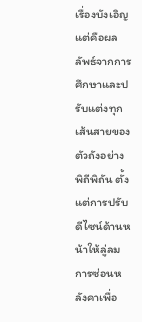เรื่องบังเอิญ แต่คือผลลัพธ์จากการศึกษาและปรับแต่งทุกเส้นสายของตัวถังอย่างพิถีพิถัน ตั้งแต่การปรับดีไซน์ด้านหน้าให้ลู่ลม การซ่อนหลังคาเพื่อ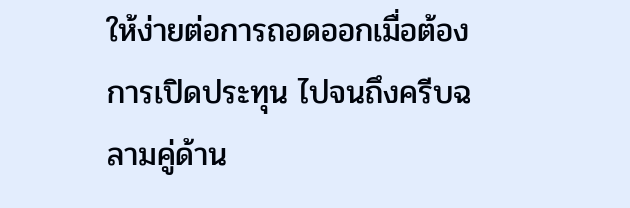ให้ง่ายต่อการถอดออกเมื่อต้องการเปิดประทุน ไปจนถึงครีบฉลามคู่ด้าน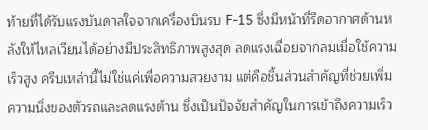ท้ายที่ได้รับแรงบันดาลใจจากเครื่องบินรบ F-15 ซึ่งมีหน้าที่รีดอากาศด้านหลังให้ไหลเวียนได้อย่างมีประสิทธิภาพสูงสุด ลดแรงเฉื่อยจากลมเมื่อใช้ความเร็วสูง ครีบเหล่านี้ไม่ใช่แค่เพื่อความสวยงาม แต่คือชิ้นส่วนสำคัญที่ช่วยเพิ่มความนิ่งของตัวรถและลดแรงต้าน ซึ่งเป็นปัจจัยสำคัญในการเข้าถึงความเร็ว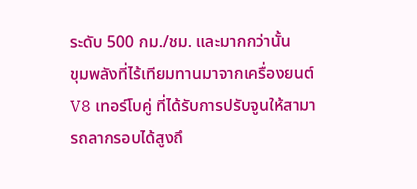ระดับ 500 กม./ชม. และมากกว่านั้น
ขุมพลังที่ไร้เทียมทานมาจากเครื่องยนต์ V8 เทอร์โบคู่ ที่ได้รับการปรับจูนให้สามารถลากรอบได้สูงถึ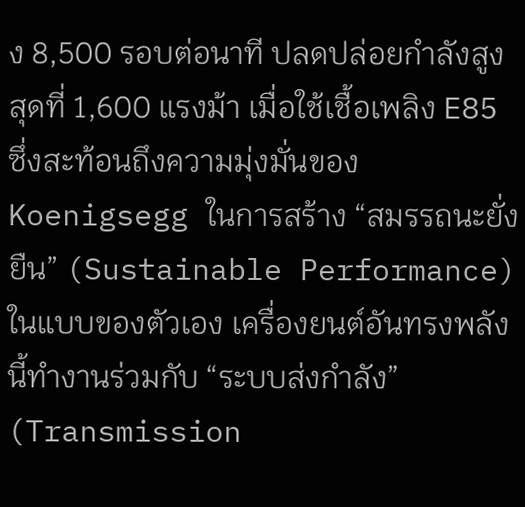ง 8,500 รอบต่อนาที ปลดปล่อยกำลังสูงสุดที่ 1,600 แรงม้า เมื่อใช้เชื้อเพลิง E85 ซึ่งสะท้อนถึงความมุ่งมั่นของ Koenigsegg ในการสร้าง “สมรรถนะยั่งยืน” (Sustainable Performance) ในแบบของตัวเอง เครื่องยนต์อันทรงพลังนี้ทำงานร่วมกับ “ระบบส่งกำลัง” (Transmission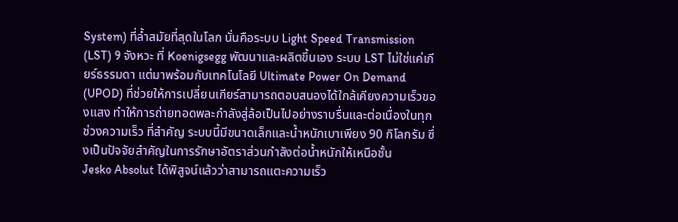System) ที่ล้ำสมัยที่สุดในโลก นั่นคือระบบ Light Speed Transmission (LST) 9 จังหวะ ที่ Koenigsegg พัฒนาและผลิตขึ้นเอง ระบบ LST ไม่ใช่แค่เกียร์ธรรมดา แต่มาพร้อมกับเทคโนโลยี Ultimate Power On Demand (UPOD) ที่ช่วยให้การเปลี่ยนเกียร์สามารถตอบสนองได้ใกล้เคียงความเร็วของแสง ทำให้การถ่ายทอดพละกำลังสู่ล้อเป็นไปอย่างราบรื่นและต่อเนื่องในทุกช่วงความเร็ว ที่สำคัญ ระบบนี้มีขนาดเล็กและน้ำหนักเบาเพียง 90 กิโลกรัม ซึ่งเป็นปัจจัยสำคัญในการรักษาอัตราส่วนกำลังต่อน้ำหนักให้เหนือชั้น
Jesko Absolut ได้พิสูจน์แล้วว่าสามารถแตะความเร็ว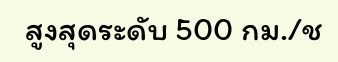สูงสุดระดับ 500 กม./ช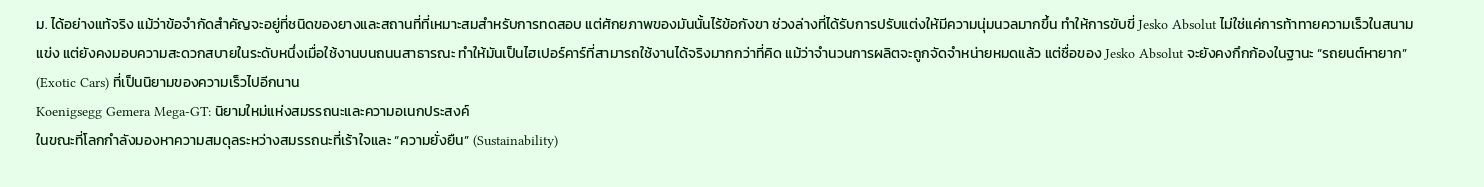ม. ได้อย่างแท้จริง แม้ว่าข้อจำกัดสำคัญจะอยู่ที่ชนิดของยางและสถานที่ที่เหมาะสมสำหรับการทดสอบ แต่ศักยภาพของมันนั้นไร้ข้อกังขา ช่วงล่างที่ได้รับการปรับแต่งให้มีความนุ่มนวลมากขึ้น ทำให้การขับขี่ Jesko Absolut ไม่ใช่แค่การท้าทายความเร็วในสนามแข่ง แต่ยังคงมอบความสะดวกสบายในระดับหนึ่งเมื่อใช้งานบนถนนสาธารณะ ทำให้มันเป็นไฮเปอร์คาร์ที่สามารถใช้งานได้จริงมากกว่าที่คิด แม้ว่าจำนวนการผลิตจะถูกจัดจำหน่ายหมดแล้ว แต่ชื่อของ Jesko Absolut จะยังคงกึกก้องในฐานะ “รถยนต์หายาก” (Exotic Cars) ที่เป็นนิยามของความเร็วไปอีกนาน
Koenigsegg Gemera Mega-GT: นิยามใหม่แห่งสมรรถนะและความอเนกประสงค์
ในขณะที่โลกกำลังมองหาความสมดุลระหว่างสมรรถนะที่เร้าใจและ “ความยั่งยืน” (Sustainability)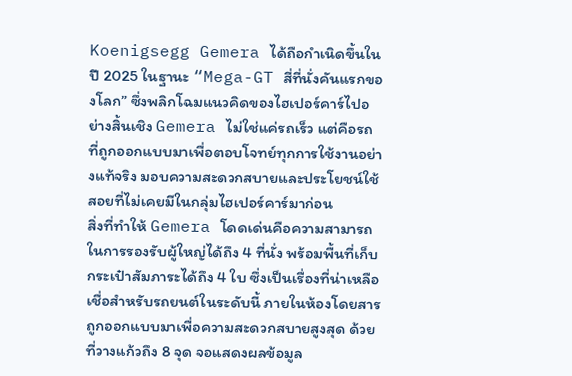Koenigsegg Gemera ได้ถือกำเนิดขึ้นในปี 2025 ในฐานะ “Mega-GT สี่ที่นั่งคันแรกของโลก” ซึ่งพลิกโฉมแนวคิดของไฮเปอร์คาร์ไปอย่างสิ้นเชิง Gemera ไม่ใช่แค่รถเร็ว แต่คือรถที่ถูกออกแบบมาเพื่อตอบโจทย์ทุกการใช้งานอย่างแท้จริง มอบความสะดวกสบายและประโยชน์ใช้สอยที่ไม่เคยมีในกลุ่มไฮเปอร์คาร์มาก่อน
สิ่งที่ทำให้ Gemera โดดเด่นคือความสามารถในการรองรับผู้ใหญ่ได้ถึง 4 ที่นั่ง พร้อมพื้นที่เก็บกระเป๋าสัมภาระได้ถึง 4 ใบ ซึ่งเป็นเรื่องที่น่าเหลือเชื่อสำหรับรถยนต์ในระดับนี้ ภายในห้องโดยสารถูกออกแบบมาเพื่อความสะดวกสบายสูงสุด ด้วยที่วางแก้วถึง 8 จุด จอแสดงผลข้อมูล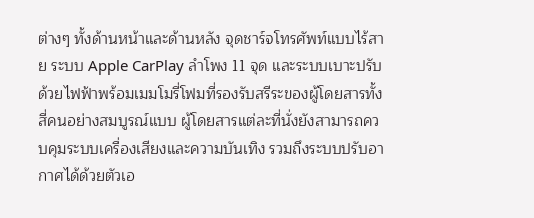ต่างๆ ทั้งด้านหน้าและด้านหลัง จุดชาร์จโทรศัพท์แบบไร้สาย ระบบ Apple CarPlay ลำโพง 11 จุด และระบบเบาะปรับด้วยไฟฟ้าพร้อมเมมโมรี่โฟมที่รองรับสรีระของผู้โดยสารทั้งสี่คนอย่างสมบูรณ์แบบ ผู้โดยสารแต่ละที่นั่งยังสามารถควบคุมระบบเครื่องเสียงและความบันเทิง รวมถึงระบบปรับอากาศได้ด้วยตัวเอ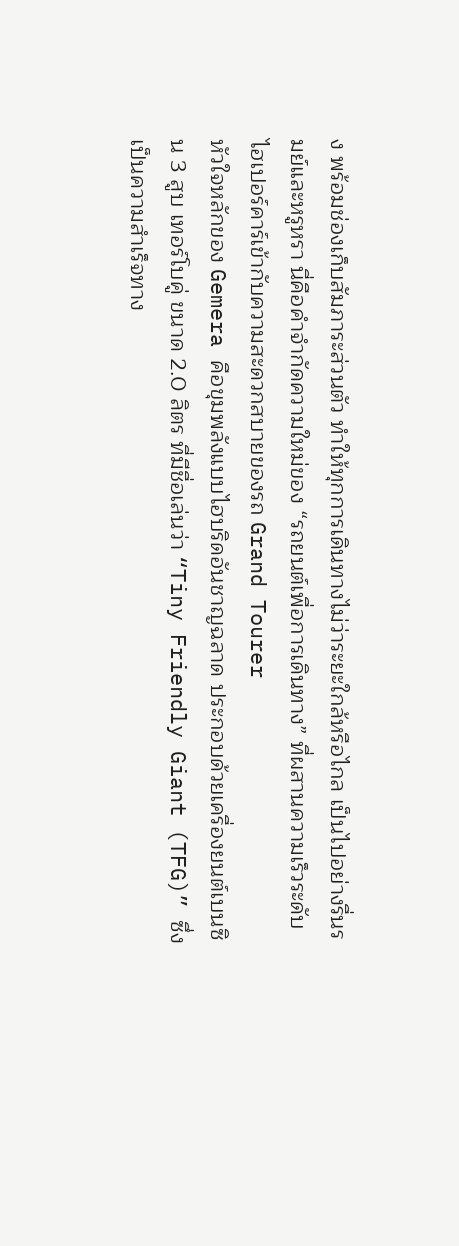ง พร้อมช่องเก็บสัมภาระส่วนตัว ทำให้ทุกการเดินทางไม่ว่าระยะใกล้หรือไกล เป็นไปอย่างรื่นรมย์และหรูหรา นี่คือคำจำกัดความใหม่ของ “รถยนต์เพื่อการเดินทาง” ที่ผสานความเร็วระดับไฮเปอร์คาร์เข้ากับความสะดวกสบายของรถ Grand Tourer
หัวใจหลักของ Gemera คือขุมพลังแบบไฮบริดอันชาญฉลาด ประกอบด้วยเครื่องยนต์เบนซิน 3 สูบ เทอร์โบคู่ ขนาด 2.0 ลิตร ที่มีชื่อเล่นว่า “Tiny Friendly Giant (TFG)” ซึ่งเป็นความสำเร็จทาง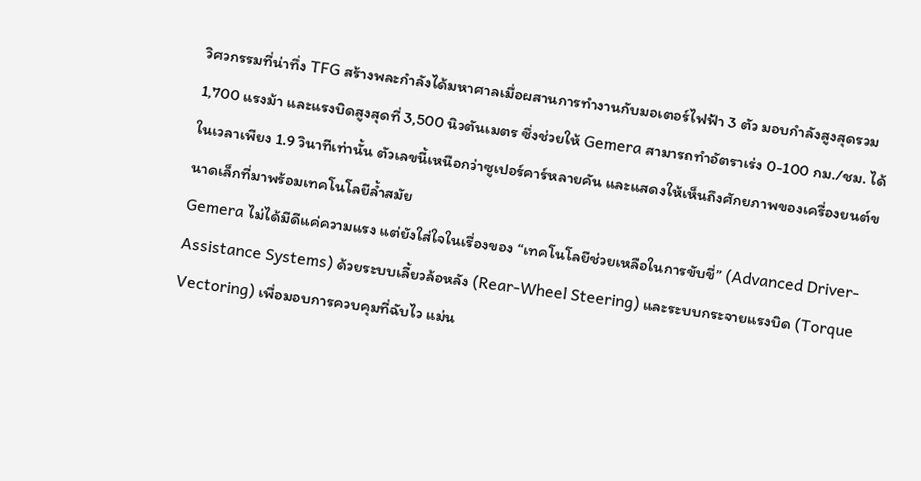วิศวกรรมที่น่าทึ่ง TFG สร้างพละกำลังได้มหาศาลเมื่อผสานการทำงานกับมอเตอร์ไฟฟ้า 3 ตัว มอบกำลังสูงสุดรวม 1,700 แรงม้า และแรงบิดสูงสุดที่ 3,500 นิวตันเมตร ซึ่งช่วยให้ Gemera สามารถทำอัตราเร่ง 0-100 กม./ชม. ได้ในเวลาเพียง 1.9 วินาทีเท่านั้น ตัวเลขนี้เหนือกว่าซูเปอร์คาร์หลายคัน และแสดงให้เห็นถึงศักยภาพของเครื่องยนต์ขนาดเล็กที่มาพร้อมเทคโนโลยีล้ำสมัย
Gemera ไม่ได้มีดีแค่ความแรง แต่ยังใส่ใจในเรื่องของ “เทคโนโลยีช่วยเหลือในการขับขี่” (Advanced Driver-Assistance Systems) ด้วยระบบเลี้ยวล้อหลัง (Rear-Wheel Steering) และระบบกระจายแรงบิด (Torque Vectoring) เพื่อมอบการควบคุมที่ฉับไว แม่น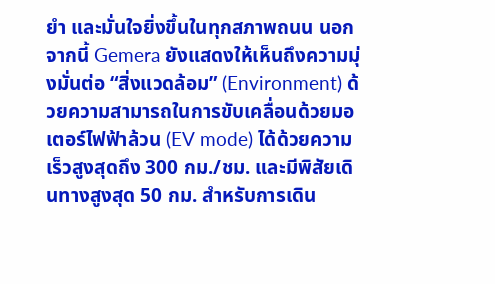ยำ และมั่นใจยิ่งขึ้นในทุกสภาพถนน นอกจากนี้ Gemera ยังแสดงให้เห็นถึงความมุ่งมั่นต่อ “สิ่งแวดล้อม” (Environment) ด้วยความสามารถในการขับเคลื่อนด้วยมอเตอร์ไฟฟ้าล้วน (EV mode) ได้ด้วยความเร็วสูงสุดถึง 300 กม./ชม. และมีพิสัยเดินทางสูงสุด 50 กม. สำหรับการเดิน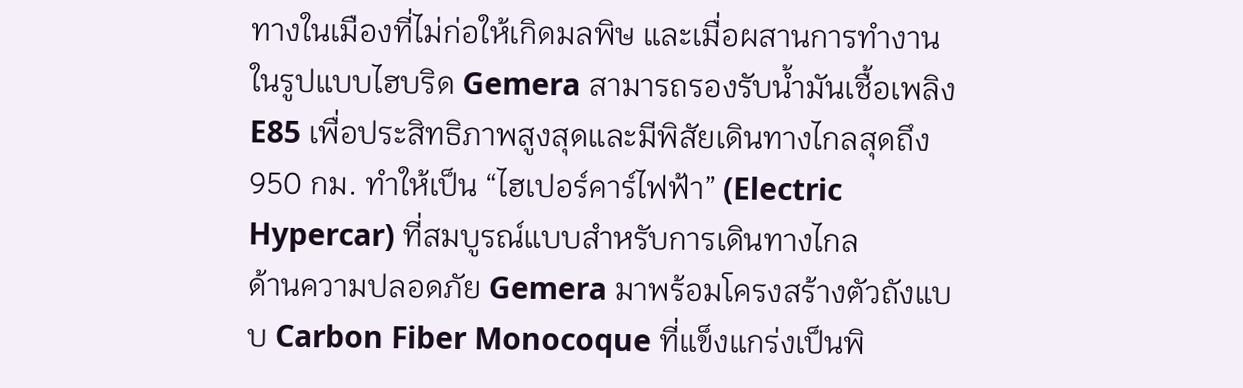ทางในเมืองที่ไม่ก่อให้เกิดมลพิษ และเมื่อผสานการทำงานในรูปแบบไฮบริด Gemera สามารถรองรับน้ำมันเชื้อเพลิง E85 เพื่อประสิทธิภาพสูงสุดและมีพิสัยเดินทางไกลสุดถึง 950 กม. ทำให้เป็น “ไฮเปอร์คาร์ไฟฟ้า” (Electric Hypercar) ที่สมบูรณ์แบบสำหรับการเดินทางไกล
ด้านความปลอดภัย Gemera มาพร้อมโครงสร้างตัวถังแบบ Carbon Fiber Monocoque ที่แข็งแกร่งเป็นพิ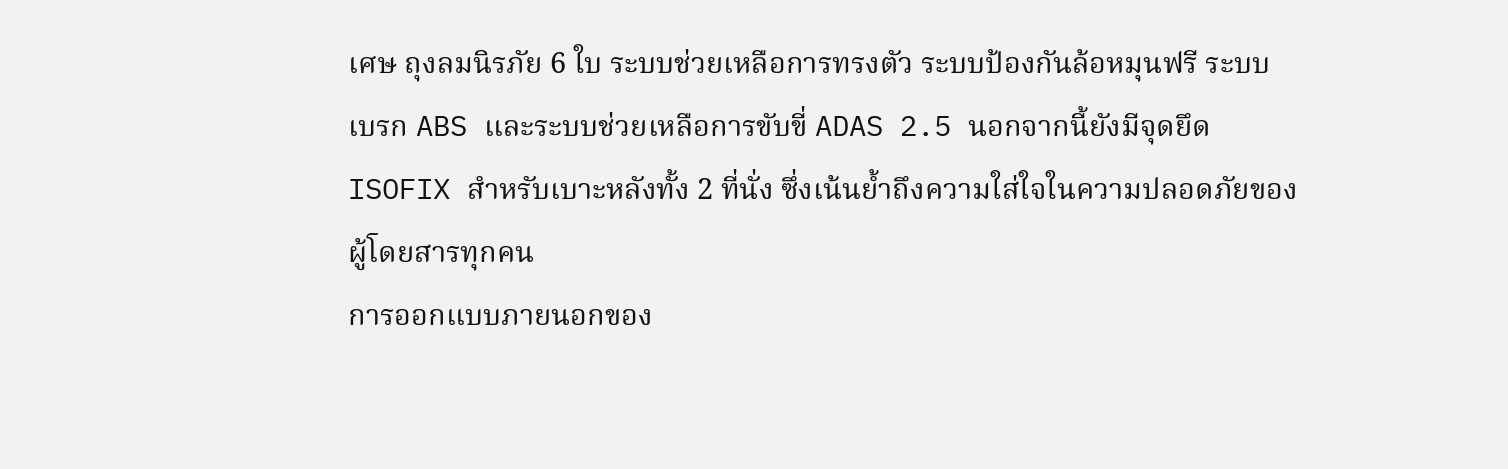เศษ ถุงลมนิรภัย 6 ใบ ระบบช่วยเหลือการทรงตัว ระบบป้องกันล้อหมุนฟรี ระบบเบรก ABS และระบบช่วยเหลือการขับขี่ ADAS 2.5 นอกจากนี้ยังมีจุดยึด ISOFIX สำหรับเบาะหลังทั้ง 2 ที่นั่ง ซึ่งเน้นย้ำถึงความใส่ใจในความปลอดภัยของผู้โดยสารทุกคน
การออกแบบภายนอกของ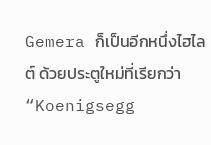Gemera ก็เป็นอีกหนึ่งไฮไลต์ ด้วยประตูใหม่ที่เรียกว่า “Koenigsegg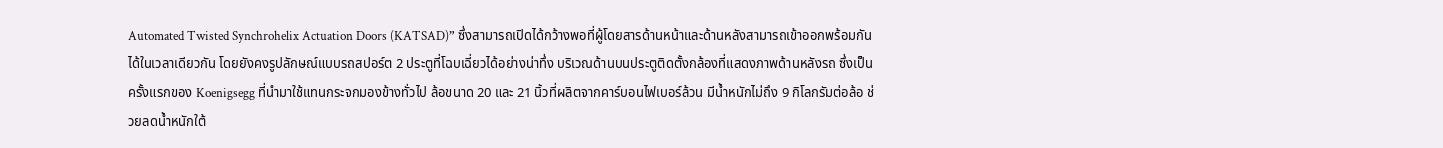Automated Twisted Synchrohelix Actuation Doors (KATSAD)” ซึ่งสามารถเปิดได้กว้างพอที่ผู้โดยสารด้านหน้าและด้านหลังสามารถเข้าออกพร้อมกันได้ในเวลาเดียวกัน โดยยังคงรูปลักษณ์แบบรถสปอร์ต 2 ประตูที่โฉบเฉี่ยวได้อย่างน่าทึ่ง บริเวณด้านบนประตูติดตั้งกล้องที่แสดงภาพด้านหลังรถ ซึ่งเป็นครั้งแรกของ Koenigsegg ที่นำมาใช้แทนกระจกมองข้างทั่วไป ล้อขนาด 20 และ 21 นิ้วที่ผลิตจากคาร์บอนไฟเบอร์ล้วน มีน้ำหนักไม่ถึง 9 กิโลกรัมต่อล้อ ช่วยลดน้ำหนักใต้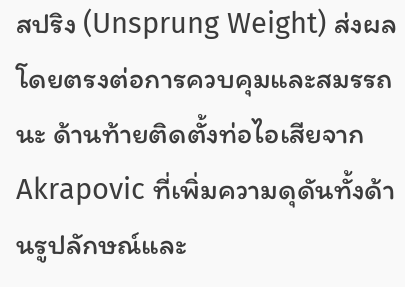สปริง (Unsprung Weight) ส่งผลโดยตรงต่อการควบคุมและสมรรถนะ ด้านท้ายติดตั้งท่อไอเสียจาก Akrapovic ที่เพิ่มความดุดันทั้งด้านรูปลักษณ์และ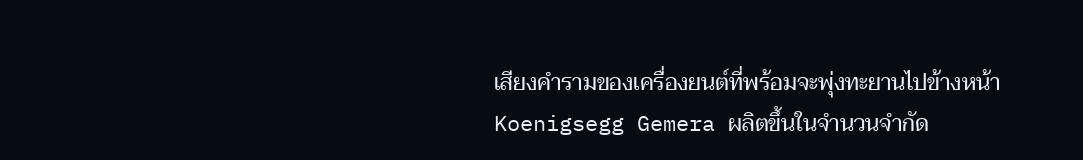เสียงคำรามของเครื่องยนต์ที่พร้อมจะพุ่งทะยานไปข้างหน้า
Koenigsegg Gemera ผลิตขึ้นในจำนวนจำกัด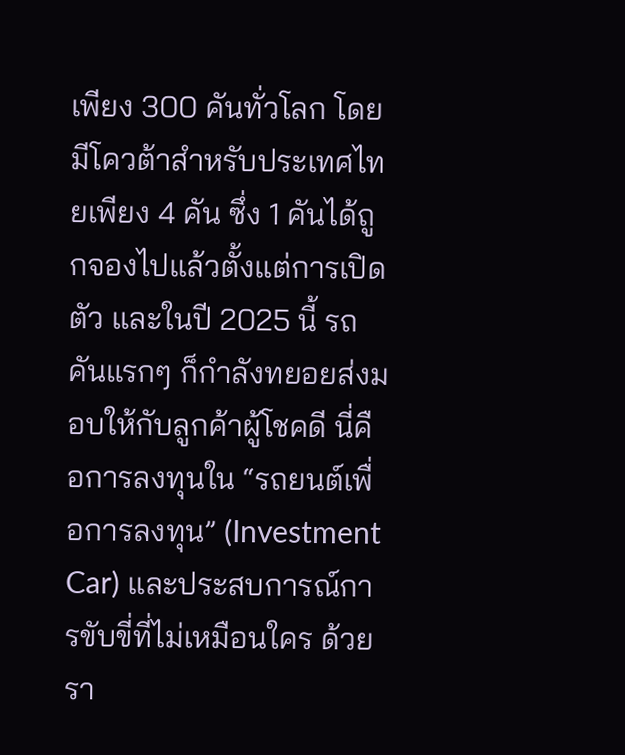เพียง 300 คันทั่วโลก โดยมีโควต้าสำหรับประเทศไทยเพียง 4 คัน ซึ่ง 1 คันได้ถูกจองไปแล้วตั้งแต่การเปิดตัว และในปี 2025 นี้ รถคันแรกๆ ก็กำลังทยอยส่งมอบให้กับลูกค้าผู้โชคดี นี่คือการลงทุนใน “รถยนต์เพื่อการลงทุน” (Investment Car) และประสบการณ์การขับขี่ที่ไม่เหมือนใคร ด้วยรา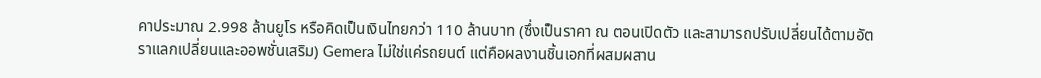คาประมาณ 2.998 ล้านยูโร หรือคิดเป็นเงินไทยกว่า 110 ล้านบาท (ซึ่งเป็นราคา ณ ตอนเปิดตัว และสามารถปรับเปลี่ยนได้ตามอัตราแลกเปลี่ยนและออพชั่นเสริม) Gemera ไม่ใช่แค่รถยนต์ แต่คือผลงานชิ้นเอกที่ผสมผสาน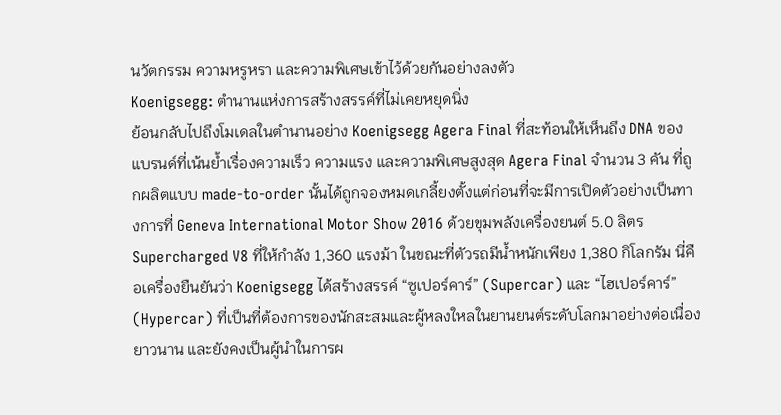นวัตกรรม ความหรูหรา และความพิเศษเข้าไว้ด้วยกันอย่างลงตัว
Koenigsegg: ตำนานแห่งการสร้างสรรค์ที่ไม่เคยหยุดนิ่ง
ย้อนกลับไปถึงโมเดลในตำนานอย่าง Koenigsegg Agera Final ที่สะท้อนให้เห็นถึง DNA ของแบรนด์ที่เน้นย้ำเรื่องความเร็ว ความแรง และความพิเศษสูงสุด Agera Final จำนวน 3 คัน ที่ถูกผลิตแบบ made-to-order นั้นได้ถูกจองหมดเกลี้ยงตั้งแต่ก่อนที่จะมีการเปิดตัวอย่างเป็นทางการที่ Geneva International Motor Show 2016 ด้วยขุมพลังเครื่องยนต์ 5.0 ลิตร Supercharged V8 ที่ให้กำลัง 1,360 แรงม้า ในขณะที่ตัวรถมีน้ำหนักเพียง 1,380 กิโลกรัม นี่คือเครื่องยืนยันว่า Koenigsegg ได้สร้างสรรค์ “ซูเปอร์คาร์” (Supercar) และ “ไฮเปอร์คาร์” (Hypercar) ที่เป็นที่ต้องการของนักสะสมและผู้หลงใหลในยานยนต์ระดับโลกมาอย่างต่อเนื่องยาวนาน และยังคงเป็นผู้นำในการผ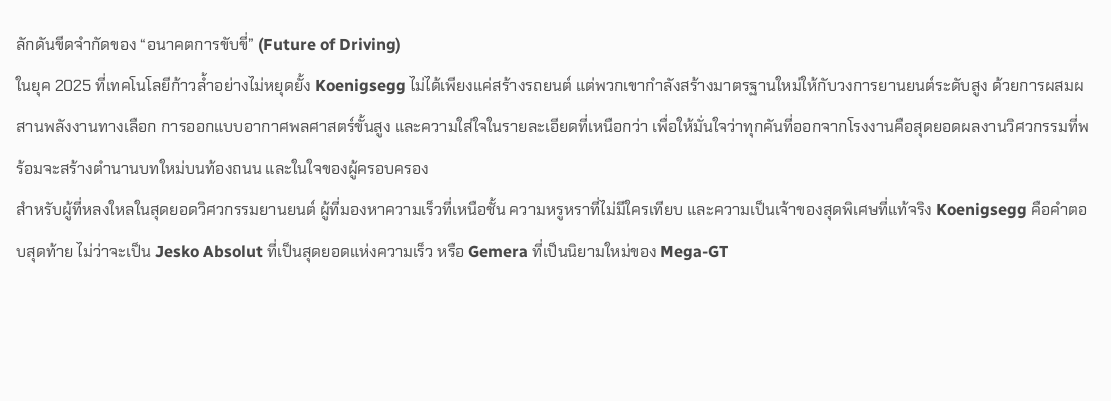ลักดันขีดจำกัดของ “อนาคตการขับขี่” (Future of Driving)
ในยุค 2025 ที่เทคโนโลยีก้าวล้ำอย่างไม่หยุดยั้ง Koenigsegg ไม่ได้เพียงแค่สร้างรถยนต์ แต่พวกเขากำลังสร้างมาตรฐานใหม่ให้กับวงการยานยนต์ระดับสูง ด้วยการผสมผสานพลังงานทางเลือก การออกแบบอากาศพลศาสตร์ขั้นสูง และความใส่ใจในรายละเอียดที่เหนือกว่า เพื่อให้มั่นใจว่าทุกคันที่ออกจากโรงงานคือสุดยอดผลงานวิศวกรรมที่พร้อมจะสร้างตำนานบทใหม่บนท้องถนน และในใจของผู้ครอบครอง
สำหรับผู้ที่หลงใหลในสุดยอดวิศวกรรมยานยนต์ ผู้ที่มองหาความเร็วที่เหนือชั้น ความหรูหราที่ไม่มีใครเทียบ และความเป็นเจ้าของสุดพิเศษที่แท้จริง Koenigsegg คือคำตอบสุดท้าย ไม่ว่าจะเป็น Jesko Absolut ที่เป็นสุดยอดแห่งความเร็ว หรือ Gemera ที่เป็นนิยามใหม่ของ Mega-GT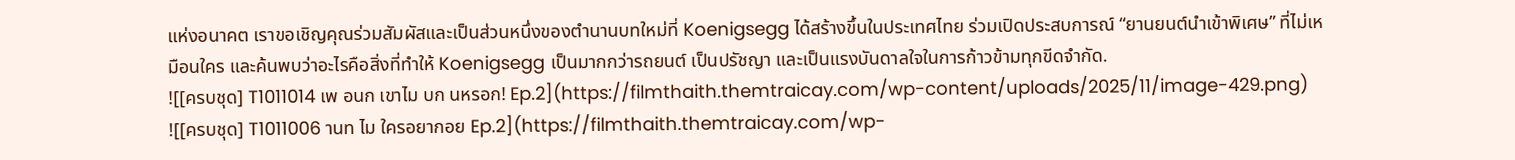แห่งอนาคต เราขอเชิญคุณร่วมสัมผัสและเป็นส่วนหนึ่งของตำนานบทใหม่ที่ Koenigsegg ได้สร้างขึ้นในประเทศไทย ร่วมเปิดประสบการณ์ “ยานยนต์นำเข้าพิเศษ” ที่ไม่เหมือนใคร และค้นพบว่าอะไรคือสิ่งที่ทำให้ Koenigsegg เป็นมากกว่ารถยนต์ เป็นปรัชญา และเป็นแรงบันดาลใจในการก้าวข้ามทุกขีดจำกัด.
![[ครบชุด] T1011014 เพ อนก เขาไม บก นหรอก! Ep.2](https://filmthaith.themtraicay.com/wp-content/uploads/2025/11/image-429.png)
![[ครบชุด] T1011006 านท ไม ใครอยากอย Ep.2](https://filmthaith.themtraicay.com/wp-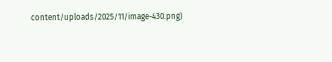content/uploads/2025/11/image-430.png)